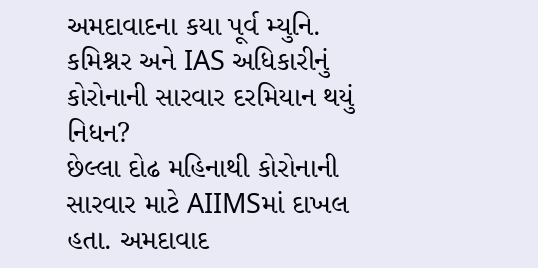અમદાવાદના કયા પૂર્વ મ્યુનિ. કમિશ્નર અને IAS અધિકારીનું કોરોનાની સારવાર દરમિયાન થયું નિધન?
છેલ્લા દોઢ મહિનાથી કોરોનાની સારવાર માટે AIIMSમાં દાખલ હતા. અમદાવાદ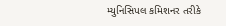મ્યુનિસિપલ કમિશનર તરીકે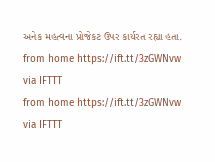અનેક મહત્વના પ્રોજેકટ ઉપર કાર્યરત રહ્યા હતા.
from home https://ift.tt/3zGWNvw
via IFTTT
from home https://ift.tt/3zGWNvw
via IFTTT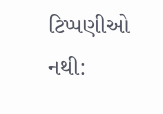ટિપ્પણીઓ નથી: